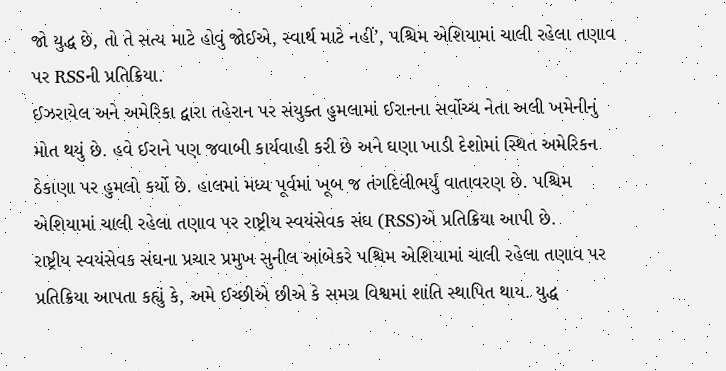જો યુદ્ધ છે, તો તે સત્ય માટે હોવું જોઈએ, સ્વાર્થ માટે નહીં’, પશ્ચિમ એશિયામાં ચાલી રહેલા તણાવ પર RSSની પ્રતિક્રિયા.
ઈઝરાયેલ અને અમેરિકા દ્વારા તહેરાન પર સંયુક્ત હુમલામાં ઈરાનના સર્વોચ્ચ નેતા અલી ખમેનીનું મોત થયું છે. હવે ઈરાને પણ જવાબી કાર્યવાહી કરી છે અને ઘણા ખાડી દેશોમાં સ્થિત અમેરિકન ઠેકાણા પર હુમલો કર્યો છે. હાલમાં મધ્ય પૂર્વમાં ખૂબ જ તંગદિલીભર્યું વાતાવરણ છે. પશ્ચિમ એશિયામાં ચાલી રહેલા તણાવ પર રાષ્ટ્રીય સ્વયંસેવક સંઘ (RSS)એ પ્રતિક્રિયા આપી છે.
રાષ્ટ્રીય સ્વયંસેવક સંઘના પ્રચાર પ્રમુખ સુનીલ આંબેકરે પશ્ચિમ એશિયામાં ચાલી રહેલા તણાવ પર પ્રતિક્રિયા આપતા કહ્યું કે, અમે ઈચ્છીએ છીએ કે સમગ્ર વિશ્વમાં શાંતિ સ્થાપિત થાય. યુદ્ધ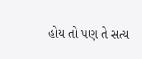હોય તો પણ તે સત્ય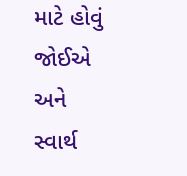માટે હોવું જોઈએ અને સ્વાર્થ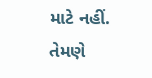માટે નહીં. તેમણે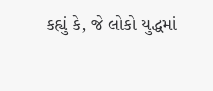કહ્યું કે, જે લોકો યુદ્ધમાં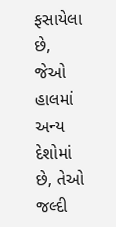ફસાયેલા છે, જેઓ હાલમાં અન્ય દેશોમાં છે, તેઓ જલ્દી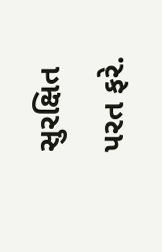સુરક્ષિત પરત ફરે.